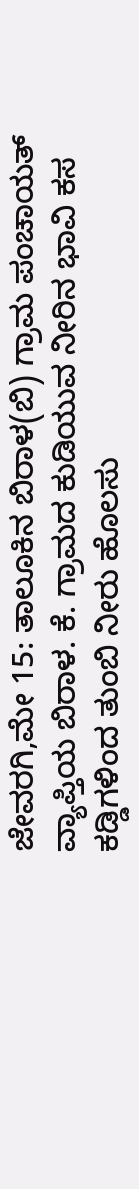ಜೇವರಗಿ,ಮೇ 15: ತಾಲೂಕಿನ ಬಿರಾಳ(ಬಿ) ಗ್ರಾಮ ಪಂಚಾಯತ್ ವ್ಯಾಪ್ತಿಯ ಬಿರಾಳ. ಕೆ. ಗ್ರಾಮದ ಕುಡಿಯುವ ನೀರಿನ ಭಾವಿ ಕಸ ಕಡ್ಡಿಗಳಿಂದ ತುಂಬಿ ನೀರು ಹೊಲಸು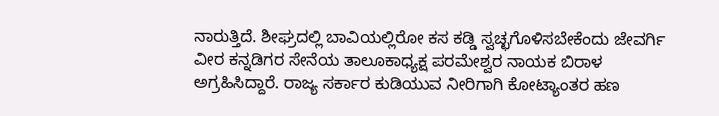ನಾರುತ್ತಿದೆ. ಶೀಘ್ರದಲ್ಲಿ ಬಾವಿಯಲ್ಲಿರೋ ಕಸ ಕಡ್ಡಿ ಸ್ವಚ್ಛಗೊಳಿಸಬೇಕೆಂದು ಜೇವರ್ಗಿ ವೀರ ಕನ್ನಡಿಗರ ಸೇನೆಯ ತಾಲೂಕಾಧ್ಯಕ್ಷ ಪರಮೇಶ್ವರ ನಾಯಕ ಬಿರಾಳ ಅಗ್ರಹಿಸಿದ್ದಾರೆ. ರಾಜ್ಯ ಸರ್ಕಾರ ಕುಡಿಯುವ ನೀರಿಗಾಗಿ ಕೋಟ್ಯಾಂತರ ಹಣ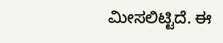ಮೀಸಲಿಟ್ಟಿದೆ. ಈ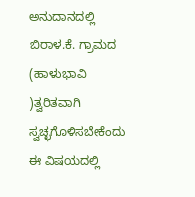ಅನುದಾನದಲ್ಲಿ ಬಿರಾಳ.ಕೆ. ಗ್ರಾಮದ (ಹಾಳುಭಾವಿ )ತ್ವರಿತವಾಗಿ ಸ್ವಚ್ಛಗೊಳಿಸಬೇಕೆಂದು ಈ ವಿಷಯದಲ್ಲಿ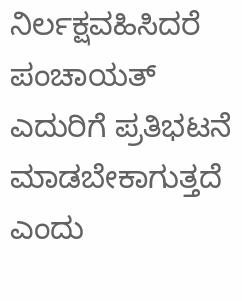ನಿರ್ಲಕ್ಷವಹಿಸಿದರೆ ಪಂಚಾಯತ್ ಎದುರಿಗೆ ಪ್ರತಿಭಟನೆ ಮಾಡಬೇಕಾಗುತ್ತದೆ ಎಂದು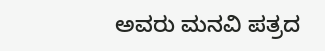ಅವರು ಮನವಿ ಪತ್ರದ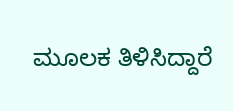ಮೂಲಕ ತಿಳಿಸಿದ್ದಾರೆ